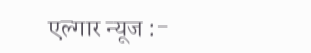एल्गार न्यूज :-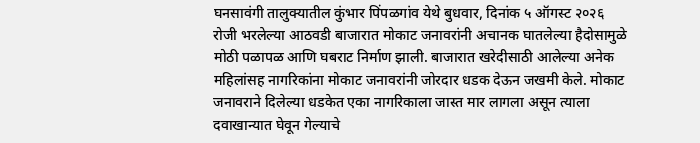घनसावंगी तालुक्यातील कुंभार पिंपळगांव येथे बुधवार, दिनांक ५ ऑगस्ट २०२६ रोजी भरलेल्या आठवडी बाजारात मोकाट जनावरांनी अचानक घातलेल्या हैदोसामुळे मोठी पळापळ आणि घबराट निर्माण झाली. बाजारात खरेदीसाठी आलेल्या अनेक महिलांसह नागरिकांना मोकाट जनावरांनी जोरदार धडक देऊन जखमी केले. मोकाट जनावराने दिलेल्या धडकेत एका नागरिकाला जास्त मार लागला असून त्याला दवाखान्यात घेवून गेल्याचे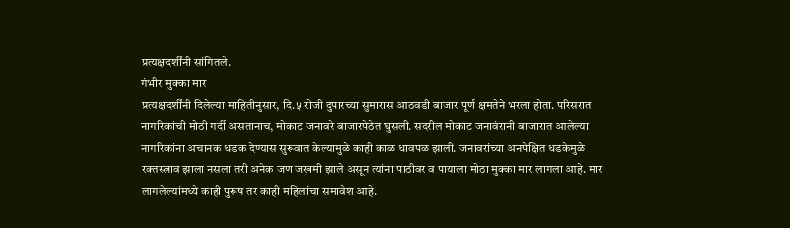प्रत्यक्षदर्शींनी सांगितले.
गंभीर मुक्का मार
प्रत्यक्षदर्शींनी दिलेल्या माहितीनुसार, दि.५ रोजी दुपारच्या सुमारास आठवडी बाजार पूर्ण क्षमतेने भरला होता. परिसरात नागरिकांची मोठी गर्दी असतानाच, मोकाट जनावरे बाजारपेठेत घुसली. सदरील मोकाट जनावंरानी बाजारात आलेल्या नागरिकांना अचानक धडक देण्यास सुरूवात केल्यामुळे काही काळ धावपळ झाली. जनावरांच्या अनपेक्षित धडकेमुळे रक्तस्त्राव झाला नसला तरी अनेक जण जखमी झाले असून त्यांना पाठीवर व पायाला मोठा मुक्का मार लागला आहे. मार लागलेल्यांमध्ये काही पुरूष तर काही महिलांचा समावेश आहे.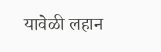यावेळी लहान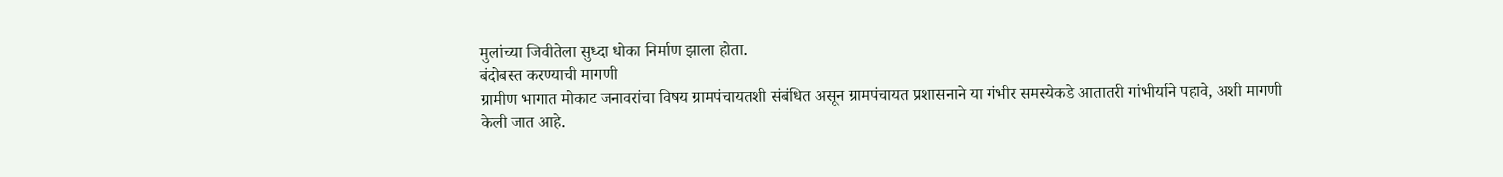मुलांच्या जिवीतेला सुध्दा धोका निर्माण झाला होता.
बंदोबस्त करण्याची मागणी
ग्रामीण भागात मोकाट जनावरांचा विषय ग्रामपंचायतशी संबंधित असून ग्रामपंचायत प्रशासनाने या गंभीर समस्येकडे आतातरी गांभीर्याने पहावे, अशी मागणी केली जात आहे.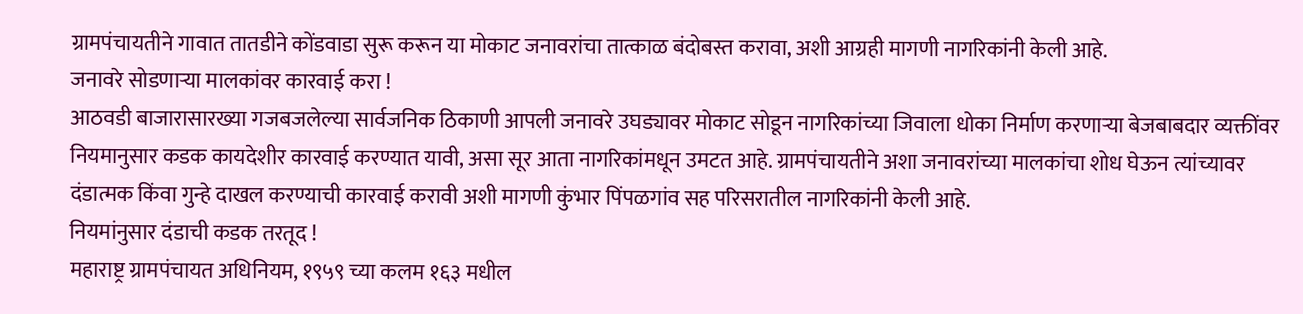ग्रामपंचायतीने गावात तातडीने कोंडवाडा सुरू करून या मोकाट जनावरांचा तात्काळ बंदोबस्त करावा, अशी आग्रही मागणी नागरिकांनी केली आहे.
जनावरे सोडणाऱ्या मालकांवर कारवाई करा !
आठवडी बाजारासारख्या गजबजलेल्या सार्वजनिक ठिकाणी आपली जनावरे उघड्यावर मोकाट सोडून नागरिकांच्या जिवाला धोका निर्माण करणाऱ्या बेजबाबदार व्यक्तींवर नियमानुसार कडक कायदेशीर कारवाई करण्यात यावी, असा सूर आता नागरिकांमधून उमटत आहे. ग्रामपंचायतीने अशा जनावरांच्या मालकांचा शोध घेऊन त्यांच्यावर दंडात्मक किंवा गुन्हे दाखल करण्याची कारवाई करावी अशी मागणी कुंभार पिंपळगांव सह परिसरातील नागरिकांनी केली आहे.
नियमांनुसार दंडाची कडक तरतूद !
महाराष्ट्र ग्रामपंचायत अधिनियम, १९५९ च्या कलम १६३ मधील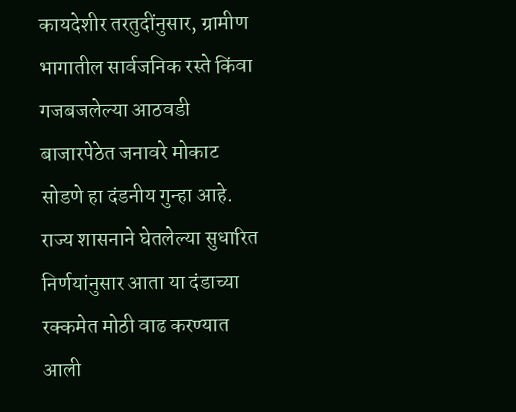कायदेशीर तरतुदींनुसार, ग्रामीण भागातील सार्वजनिक रस्ते किंवा गजबजलेल्या आठवडी बाजारपेठेत जनावरे मोकाट सोडणे हा दंडनीय गुन्हा आहे. राज्य शासनाने घेतलेल्या सुधारित निर्णयांनुसार आता या दंडाच्या रक्कमेत मोठी वाढ करण्यात आली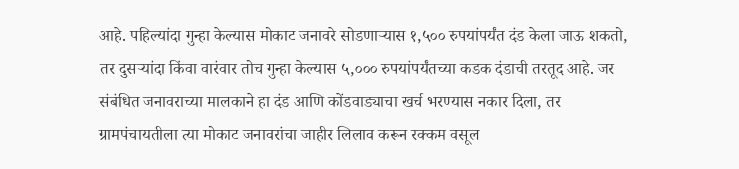आहे. पहिल्यांदा गुन्हा केल्यास मोकाट जनावरे सोडणाऱ्यास १,५०० रुपयांपर्यंत दंड केला जाऊ शकतो, तर दुसऱ्यांदा किंवा वारंवार तोच गुन्हा केल्यास ५,००० रुपयांपर्यंतच्या कडक दंडाची तरतूद आहे. जर संबंधित जनावराच्या मालकाने हा दंड आणि कोंडवाड्याचा खर्च भरण्यास नकार दिला, तर ग्रामपंचायतीला त्या मोकाट जनावरांचा जाहीर लिलाव करून रक्कम वसूल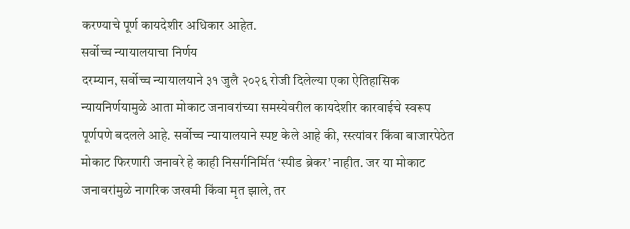करण्याचे पूर्ण कायदेशीर अधिकार आहेत.
सर्वोच्च न्यायालयाचा निर्णय
दरम्यान, सर्वोच्च न्यायालयाने ३१ जुलै २०२६ रोजी दिलेल्या एका ऐतिहासिक न्यायनिर्णयामुळे आता मोकाट जनावरांच्या समस्येवरील कायदेशीर कारवाईचे स्वरूप पूर्णपणे बदलले आहे. सर्वोच्च न्यायालयाने स्पष्ट केले आहे की, रस्त्यांवर किंवा बाजारपेठेत मोकाट फिरणारी जनावरे हे काही निसर्गनिर्मित ‘स्पीड ब्रेकर’ नाहीत. जर या मोकाट जनावरांमुळे नागरिक जखमी किंवा मृत झाले, तर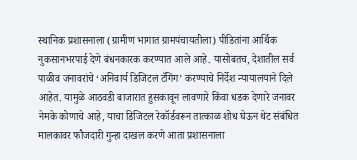स्थानिक प्रशासनाला (ग्रामीण भागात ग्रामपंचायतीला) पीडितांना आर्थिक नुकसानभरपाई देणे बंधनकारक करण्यात आले आहे. यासोबतच, देशातील सर्व पाळीव जनावरांचे ‘अनिवार्य डिजिटल टॅगिंग’ करण्याचे निर्देश न्यायालयाने दिले आहेत. यामुळे आठवडी बाजारात हुसकावून लावणारे किंवा धडक देणारे जनावर नेमके कोणाचे आहे, याचा डिजिटल रेकॉर्डवरून तात्काळ शोध घेऊन थेट संबंधित मालकावर फौजदारी गुन्हा दाखल करणे आता प्रशासनाला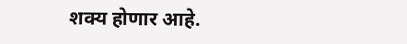शक्य होणार आहे.